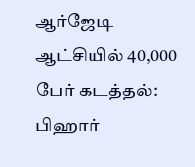ஆர்ஜேடி ஆட்சியில் 40,000 பேர் கடத்தல்: பிஹார்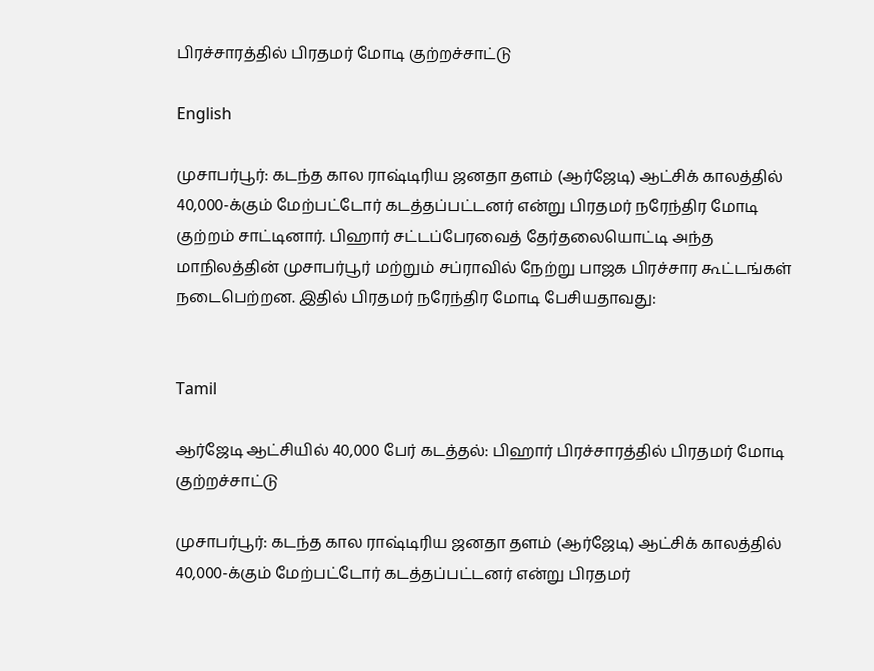பிரச்சாரத்தில் பிரதமர் மோடி குற்றச்சாட்டு

English

முசாபர்பூர்: கடந்த கால ராஷ்டிரிய ஜனதா தளம் (ஆர்ஜேடி) ஆட்சிக் காலத்தில் 40,000-க்கும் மேற்பட்டோர் கடத்தப்பட்டனர் என்று பிரதமர் நரேந்திர மோடி குற்றம் சாட்டினார். பிஹார் சட்டப்பேரவைத் தேர்தலையொட்டி அந்த மாநிலத்தின் முசாபர்பூர் மற்றும் சப்ராவில் நேற்று பாஜக பிரச்சார கூட்டங்கள் நடைபெற்றன. இதில் பிரதமர் நரேந்திர மோடி பேசியதாவது:


Tamil

ஆர்ஜேடி ஆட்சியில் 40,000 பேர் கடத்தல்: பிஹார் பிரச்சாரத்தில் பிரதமர் மோடி குற்றச்சாட்டு

முசாபர்பூர்: கடந்த கால ராஷ்டிரிய ஜனதா தளம் (ஆர்ஜேடி) ஆட்சிக் காலத்தில் 40,000-க்கும் மேற்பட்டோர் கடத்தப்பட்டனர் என்று பிரதமர்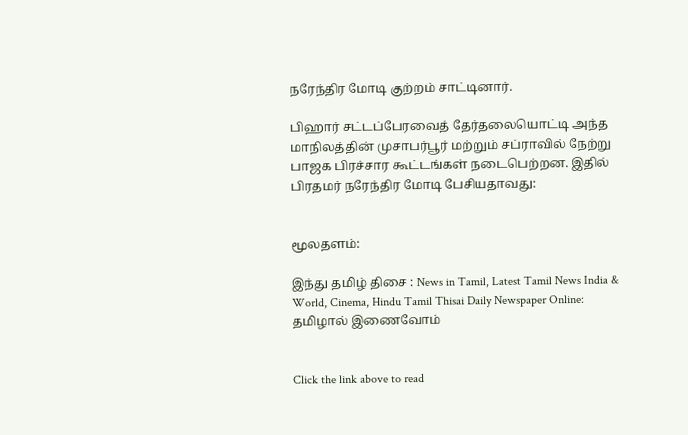நரேந்திர மோடி குற்றம் சாட்டினார்.

பிஹார் சட்டப்பேரவைத் தேர்தலையொட்டி அந்த மாநிலத்தின் முசாபர்பூர் மற்றும் சப்ராவில் நேற்று பாஜக பிரச்சார கூட்டங்கள் நடைபெற்றன. இதில் பிரதமர் நரேந்திர மோடி பேசியதாவது:


மூலதளம்:

இந்து தமிழ் திசை : News in Tamil, Latest Tamil News India & World, Cinema, Hindu Tamil Thisai Daily Newspaper Online: தமிழால் இணைவோம்


Click the link above to read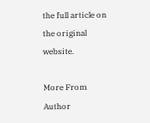the full article on the original website.

More From Author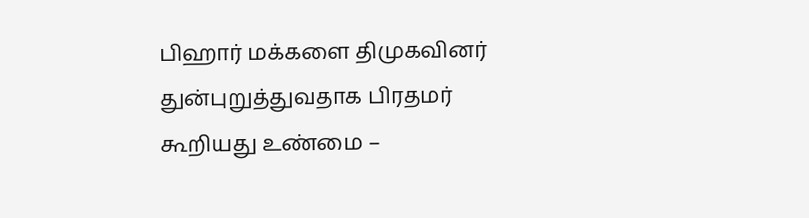பிஹார் மக்களை திமுகவினர் துன்புறுத்துவதாக பிரதமர் கூறியது உண்மை –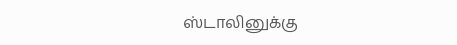ஸ்டாலினுக்கு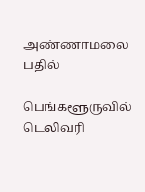அண்ணாமலை பதில்

பெங்களூருவில் டெலிவரி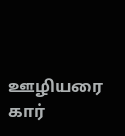ஊழியரை கார்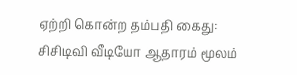ஏற்றி கொன்ற தம்பதி கைது: சிசிடிவி வீடியோ ஆதாரம் மூலம்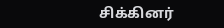சிக்கினர்